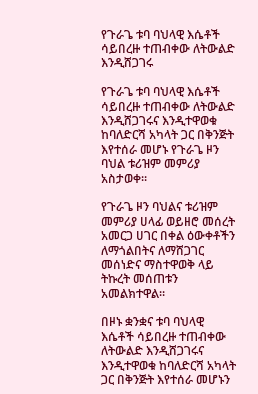የጉራጌ ቱባ ባህላዊ እሴቶች ሳይበረዙ ተጠብቀው ለትውልድ እንዲሸጋገሩ

የጉራጌ ቱባ ባህላዊ እሴቶች ሳይበረዙ ተጠብቀው ለትውልድ እንዲሸጋገሩና እንዲተዋወቁ ከባለድርሻ አካላት ጋር በቅንጅት እየተሰራ መሆኑ የጉራጌ ዞን ባህል ቱሪዝም መምሪያ አስታወቀ።

የጉራጌ ዞን ባህልና ቱሪዝም መምሪያ ሀላፊ ወይዘሮ መሰረት አመርጋ ሀገር በቀል ዕውቀቶችን ለማጎልበትና ለማሸጋገር መሰነድና ማስተዋወቅ ላይ ትኩረት መሰጠቱን አመልክተዋል።

በዞኑ ቋንቋና ቱባ ባህላዊ እሴቶች ሳይበረዙ ተጠብቀው ለትውልድ እንዲሸጋገሩና እንዲተዋወቁ ከባለድርሻ አካላት ጋር በቅንጅት እየተሰራ መሆኑን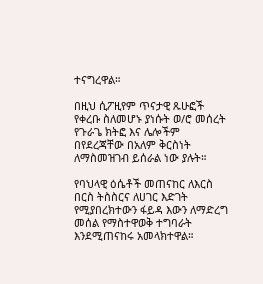ተናግረዋል።

በዚህ ሲፖዚየም ጥናታዊ ጹሁፎች የቀረቡ ስለመሆኑ ያነሱት ወ/ሮ መሰረት የጉራጌ ክትፎ እና ሌሎችም በየደረጃቸው በአለም ቅርስነት ለማስመዝገብ ይሰራል ነው ያሉት።

የባህላዊ ዕሴቶች መጠናከር ለእርስ በርስ ትስስርና ለሀገር እድገት የሚያበረክተውን ፋይዳ እውን ለማድረግ መሰል የማስተዋወቅ ተግባራት እንደሚጠናከሩ አመላክተዋል።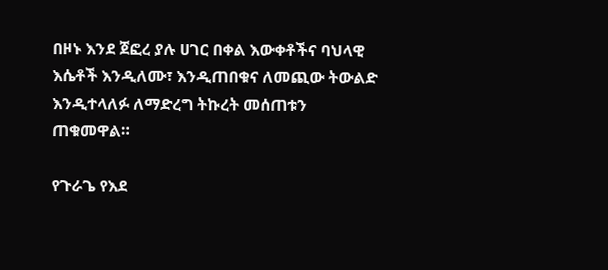በዞኑ እንደ ጀፎረ ያሉ ሀገር በቀል እውቀቶችና ባህላዊ እሴቶች እንዲለሙ፣ እንዲጠበቁና ለመጪው ትውልድ እንዲተላለፉ ለማድረግ ትኩረት መሰጠቱን ጠቁመዋል።

የጉራጌ የእደ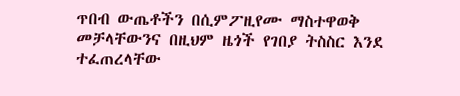ጥበብ ውጤቶችን በሲምፖዚየሙ ማስተዋወቅ መቻላቸውንና በዚህም ዜጎች የገበያ ትስስር እንደ ተፈጠረላቸው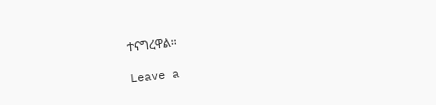ተናግረዋል።

Leave a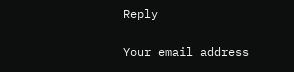Reply

Your email address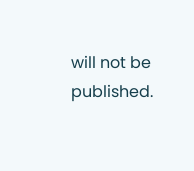will not be published.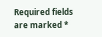Required fields are marked *